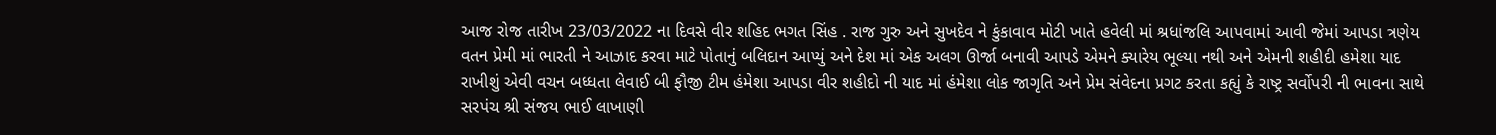આજ રોજ તારીખ 23/03/2022 ના દિવસે વીર શહિદ ભગત સિંહ . રાજ ગુરુ અને સુખદેવ ને કુંકાવાવ મોટી ખાતે હવેલી માં શ્રધાંજલિ આપવામાં આવી જેમાં આપડા ત્રણેય વતન પ્રેમી માં ભારતી ને આઝાદ કરવા માટે પોતાનું બલિદાન આપ્યું અને દેશ માં એક અલગ ઊર્જા બનાવી આપડે એમને ક્યારેય ભૂલ્યા નથી અને એમની શહીદી હમેશા યાદ રાખીશું એવી વચન બધ્ધતા લેવાઈ બી ફૌજી ટીમ હંમેશા આપડા વીર શહીદો ની યાદ માં હંમેશા લોક જાગૃતિ અને પ્રેમ સંવેદના પ્રગટ કરતા કહ્યું કે રાષ્ટ્ર સર્વોપરી ની ભાવના સાથે સરપંચ શ્રી સંજય ભાઈ લાખાણી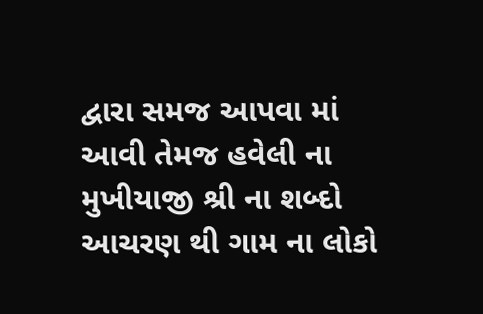દ્વારા સમજ આપવા માં આવી તેમજ હવેલી ના મુખીયાજી શ્રી ના શબ્દો આચરણ થી ગામ ના લોકો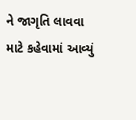ને જાગૃતિ લાવવા માટે કહેવામાં આવ્યું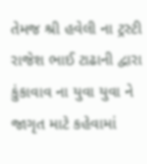તેમજ શ્રી હવેલી ના ટ્રસ્ટી રાજેશ ભાઈ ટાઢાની દ્વારા કુંકાવાવ ના યુવા યુવા ને જાગૃત માટે કહેવામાં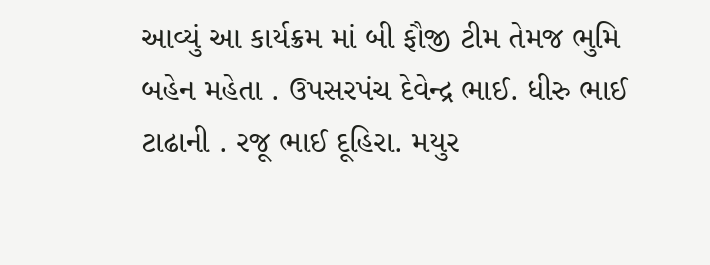આવ્યું આ કાર્યક્રમ માં બી ફૌજી ટીમ તેમજ ભુમિ બહેન મહેતા . ઉપસરપંચ દેવેન્દ્ર ભાઈ. ધીરુ ભાઈ ટાઢાની . રજૂ ભાઈ દૂહિરા. મયુર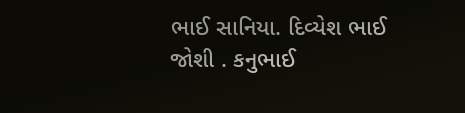ભાઈ સાનિયા. દિવ્યેશ ભાઈ જોશી . કનુભાઈ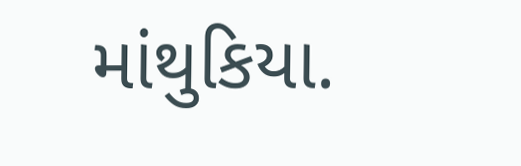માંથુકિયા.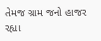તેમજ ગ્રામ જનો હાજર રહ્યા